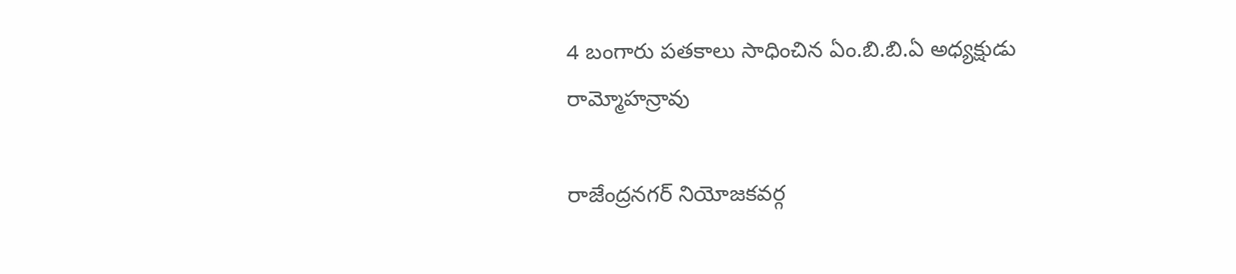4 బంగారు పతకాలు సాధించిన ఏం.బి.బి.ఏ అధ్యక్షుడు రామ్మోహన్రావు

రాజేంద్రనగర్ నియోజకవర్గ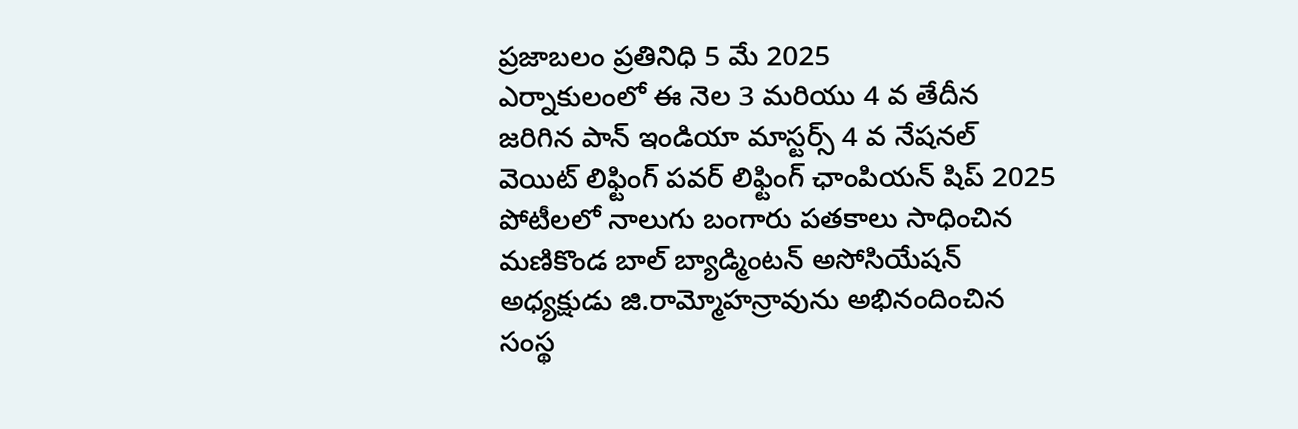ప్రజాబలం ప్రతినిధి 5 మే 2025
ఎర్నాకులంలో ఈ నెల 3 మరియు 4 వ తేదీన జరిగిన పాన్ ఇండియా మాస్టర్స్ 4 వ నేషనల్ వెయిట్ లిఫ్టింగ్ పవర్ లిఫ్టింగ్ ఛాంపియన్ షిప్ 2025 పోటీలలో నాలుగు బంగారు పతకాలు సాధించిన మణికొండ బాల్ బ్యాడ్మింటన్ అసోసియేషన్ అధ్యక్షుడు జి.రామ్మోహన్రావును అభినందించిన సంస్థ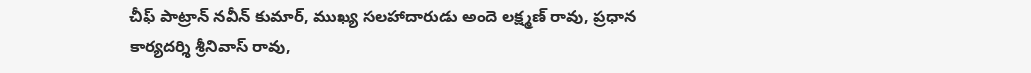చీఫ్ పాట్రాన్ నవీన్ కుమార్, ముఖ్య సలహాదారుడు అందె లక్ష్మణ్ రావు, ప్రధాన కార్యదర్శి శ్రీనివాస్ రావు,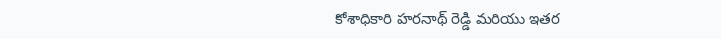కోశాధికారి హరనాథ్ రెడ్డి మరియు ఇతర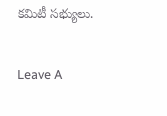కమిటీ సభ్యులు.

Leave A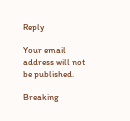Reply

Your email address will not be published.

Breaking